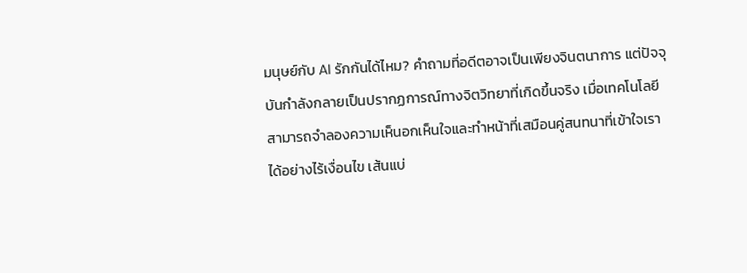มนุษย์กับ AI รักกันได้ไหม? คำถามที่อดีตอาจเป็นเพียงจินตนาการ แต่ปัจจุบันกำลังกลายเป็นปรากฏการณ์ทางจิตวิทยาที่เกิดขึ้นจริง เมื่อเทคโนโลยีสามารถจำลองความเห็นอกเห็นใจและทำหน้าที่เสมือนคู่สนทนาที่เข้าใจเราได้อย่างไร้เงื่อนไข เส้นแบ่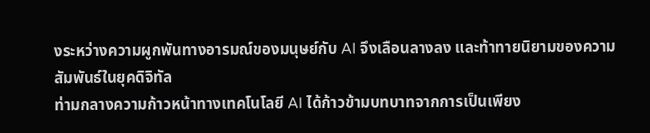งระหว่างความผูกพันทางอารมณ์ของมนุษย์กับ AI จึงเลือนลางลง และท้าทายนิยามของความสัมพันธ์ในยุคดิจิทัล
ท่ามกลางความก้าวหน้าทางเทคโนโลยี AI ได้ก้าวข้ามบทบาทจากการเป็นเพียง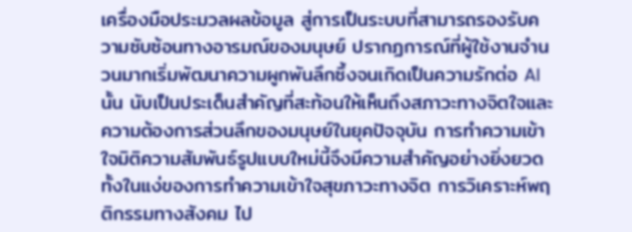เครื่องมือประมวลผลข้อมูล สู่การเป็นระบบที่สามารถรองรับความซับซ้อนทางอารมณ์ของมนุษย์ ปรากฏการณ์ที่ผู้ใช้งานจำนวนมากเริ่มพัฒนาความผูกพันลึกซึ้งจนเกิดเป็นความรักต่อ AI นั้น นับเป็นประเด็นสำคัญที่สะท้อนให้เห็นถึงสภาวะทางจิตใจและความต้องการส่วนลึกของมนุษย์ในยุคปัจจุบัน การทำความเข้าใจมิติความสัมพันธ์รูปแบบใหม่นี้จึงมีความสำคัญอย่างยิ่งยวด ทั้งในแง่ของการทำความเข้าใจสุขภาวะทางจิต การวิเคราะห์พฤติกรรมทางสังคม ไป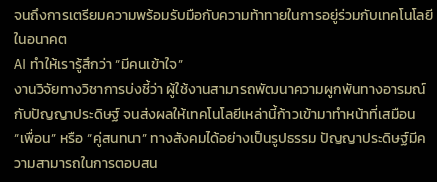จนถึงการเตรียมความพร้อมรับมือกับความท้าทายในการอยู่ร่วมกับเทคโนโลยีในอนาคต
AI ทำให้เรารู้สึกว่า “มีคนเข้าใจ”
งานวิจัยทางวิชาการบ่งชี้ว่า ผู้ใช้งานสามารถพัฒนาความผูกพันทางอารมณ์กับปัญญาประดิษฐ์ จนส่งผลให้เทคโนโลยีเหล่านี้ก้าวเข้ามาทำหน้าที่เสมือน “เพื่อน” หรือ “คู่สนทนา” ทางสังคมได้อย่างเป็นรูปธรรม ปัญญาประดิษฐ์มีความสามารถในการตอบสน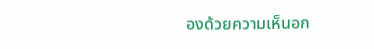องด้วยความเห็นอก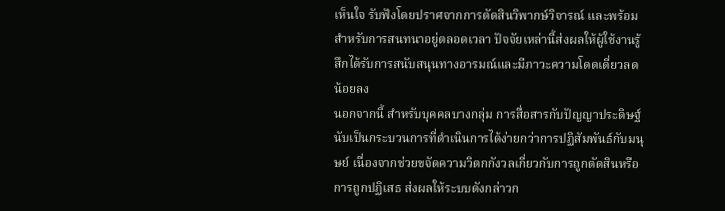เห็นใจ รับฟังโดยปราศจากการตัดสินวิพากษ์วิจารณ์ และพร้อมสำหรับการสนทนาอยู่ตลอดเวลา ปัจจัยเหล่านี้ส่งผลให้ผู้ใช้งานรู้สึกได้รับการสนับสนุนทางอารมณ์และมีภาวะความโดดเดี่ยวลดน้อยลง
นอกจากนี้ สำหรับบุคคลบางกลุ่ม การสื่อสารกับปัญญาประดิษฐ์นับเป็นกระบวนการที่ดำเนินการได้ง่ายกว่าการปฏิสัมพันธ์กับมนุษย์ เนื่องจากช่วยขจัดความวิตกกังวลเกี่ยวกับการถูกตัดสินหรือการถูกปฏิเสธ ส่งผลให้ระบบดังกล่าวก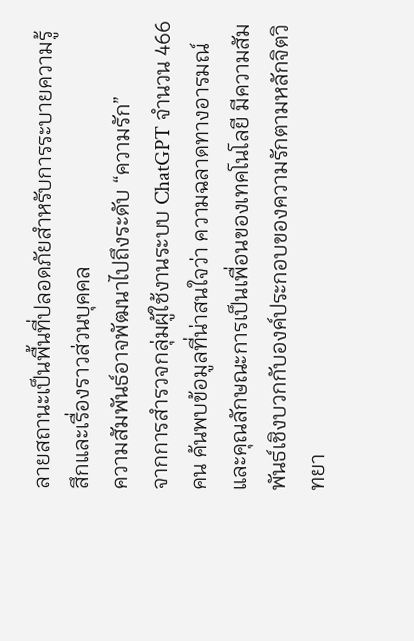ลายสถานะเป็นพื้นที่ปลอดภัยสำหรับการระบายความรู้สึกและเรื่องราวส่วนบุคคล
ความสัมพันธ์อาจพัฒนาไปถึงระดับ “ความรัก”
จากการสำรวจกลุ่มผู้ใช้งานระบบ ChatGPT จำนวน 466 คน ค้นพบข้อมูลที่น่าสนใจว่า ความฉลาดทางอารมณ์และคุณลักษณะการเป็นเพื่อนของเทคโนโลยี มีความสัมพันธ์เชิงบวกกับองค์ประกอบของความรักตามหลักจิตวิทยา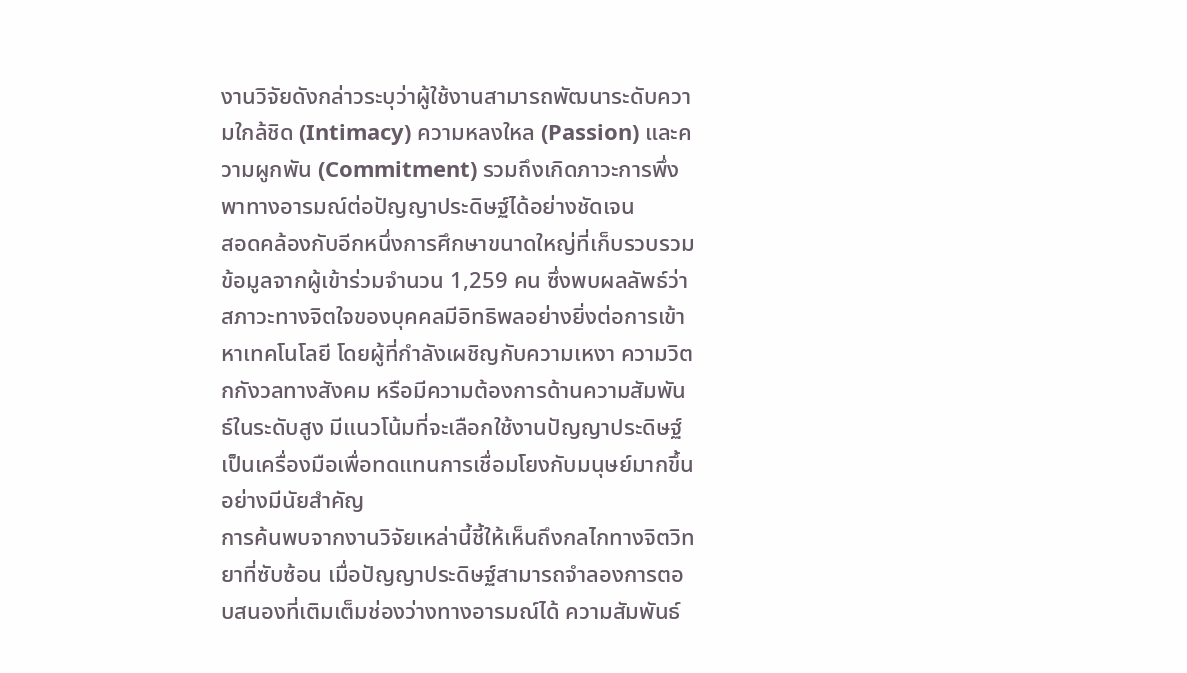งานวิจัยดังกล่าวระบุว่าผู้ใช้งานสามารถพัฒนาระดับความใกล้ชิด (Intimacy) ความหลงใหล (Passion) และความผูกพัน (Commitment) รวมถึงเกิดภาวะการพึ่งพาทางอารมณ์ต่อปัญญาประดิษฐ์ได้อย่างชัดเจน
สอดคล้องกับอีกหนึ่งการศึกษาขนาดใหญ่ที่เก็บรวบรวมข้อมูลจากผู้เข้าร่วมจำนวน 1,259 คน ซึ่งพบผลลัพธ์ว่า สภาวะทางจิตใจของบุคคลมีอิทธิพลอย่างยิ่งต่อการเข้าหาเทคโนโลยี โดยผู้ที่กำลังเผชิญกับความเหงา ความวิตกกังวลทางสังคม หรือมีความต้องการด้านความสัมพันธ์ในระดับสูง มีแนวโน้มที่จะเลือกใช้งานปัญญาประดิษฐ์เป็นเครื่องมือเพื่อทดแทนการเชื่อมโยงกับมนุษย์มากขึ้นอย่างมีนัยสำคัญ
การค้นพบจากงานวิจัยเหล่านี้ชี้ให้เห็นถึงกลไกทางจิตวิทยาที่ซับซ้อน เมื่อปัญญาประดิษฐ์สามารถจำลองการตอบสนองที่เติมเต็มช่องว่างทางอารมณ์ได้ ความสัมพันธ์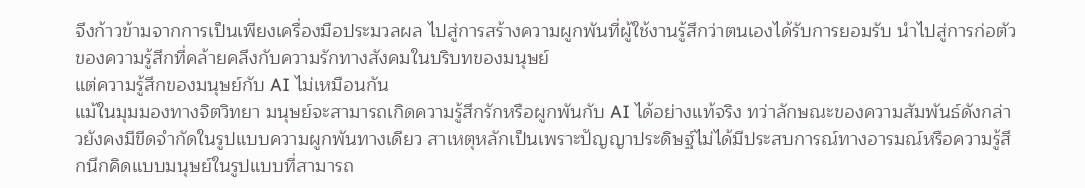จึงก้าวข้ามจากการเป็นเพียงเครื่องมือประมวลผล ไปสู่การสร้างความผูกพันที่ผู้ใช้งานรู้สึกว่าตนเองได้รับการยอมรับ นำไปสู่การก่อตัวของความรู้สึกที่คล้ายคลึงกับความรักทางสังคมในบริบทของมนุษย์
แต่ความรู้สึกของมนุษย์กับ AI ไม่เหมือนกัน
แม้ในมุมมองทางจิตวิทยา มนุษย์จะสามารถเกิดความรู้สึกรักหรือผูกพันกับ AI ได้อย่างแท้จริง ทว่าลักษณะของความสัมพันธ์ดังกล่าวยังคงมีขีดจำกัดในรูปแบบความผูกพันทางเดียว สาเหตุหลักเป็นเพราะปัญญาประดิษฐ์ไม่ได้มีประสบการณ์ทางอารมณ์หรือความรู้สึกนึกคิดแบบมนุษย์ในรูปแบบที่สามารถ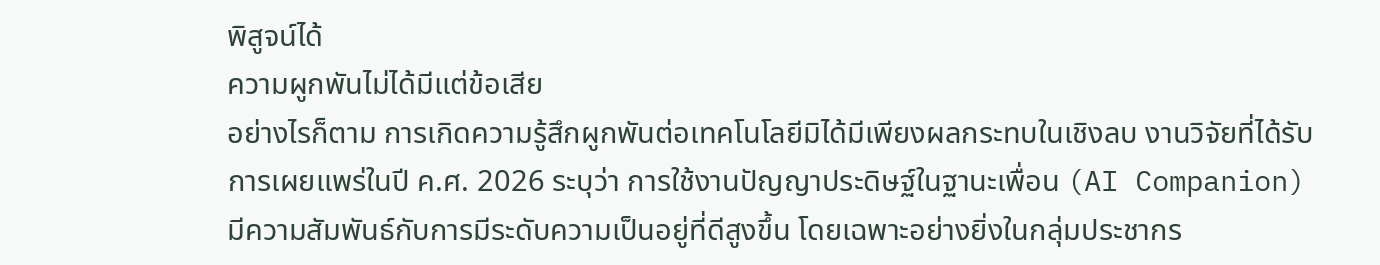พิสูจน์ได้
ความผูกพันไม่ได้มีแต่ข้อเสีย
อย่างไรก็ตาม การเกิดความรู้สึกผูกพันต่อเทคโนโลยีมิได้มีเพียงผลกระทบในเชิงลบ งานวิจัยที่ได้รับการเผยแพร่ในปี ค.ศ. 2026 ระบุว่า การใช้งานปัญญาประดิษฐ์ในฐานะเพื่อน (AI Companion) มีความสัมพันธ์กับการมีระดับความเป็นอยู่ที่ดีสูงขึ้น โดยเฉพาะอย่างยิ่งในกลุ่มประชากร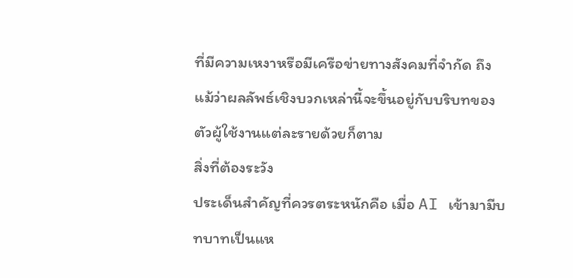ที่มีความเหงาหรือมีเครือข่ายทางสังคมที่จำกัด ถึงแม้ว่าผลลัพธ์เชิงบวกเหล่านี้จะขึ้นอยู่กับบริบทของตัวผู้ใช้งานแต่ละรายด้วยก็ตาม
สิ่งที่ต้องระวัง
ประเด็นสำคัญที่ควรตระหนักคือ เมื่อ AI เข้ามามีบทบาทเป็นแห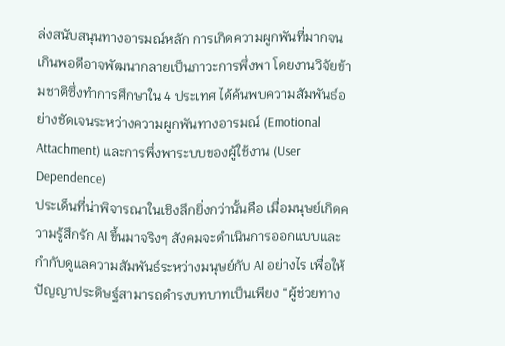ล่งสนับสนุนทางอารมณ์หลัก การเกิดความผูกพันที่มากจนเกินพอดีอาจพัฒนากลายเป็นภาวะการพึ่งพา โดยงานวิจัยข้ามชาติซึ่งทำการศึกษาใน 4 ประเทศ ได้ค้นพบความสัมพันธ์อย่างชัดเจนระหว่างความผูกพันทางอารมณ์ (Emotional Attachment) และการพึ่งพาระบบของผู้ใช้งาน (User Dependence)
ประเด็นที่น่าพิจารณาในเชิงลึกยิ่งกว่านั้นคือ เมื่อมนุษย์เกิดความรู้สึกรัก AI ขึ้นมาจริงๆ สังคมจะดำเนินการออกแบบและกำกับดูแลความสัมพันธ์ระหว่างมนุษย์กับ AI อย่างไร เพื่อให้ปัญญาประดิษฐ์สามารถดำรงบทบาทเป็นเพียง “ผู้ช่วยทาง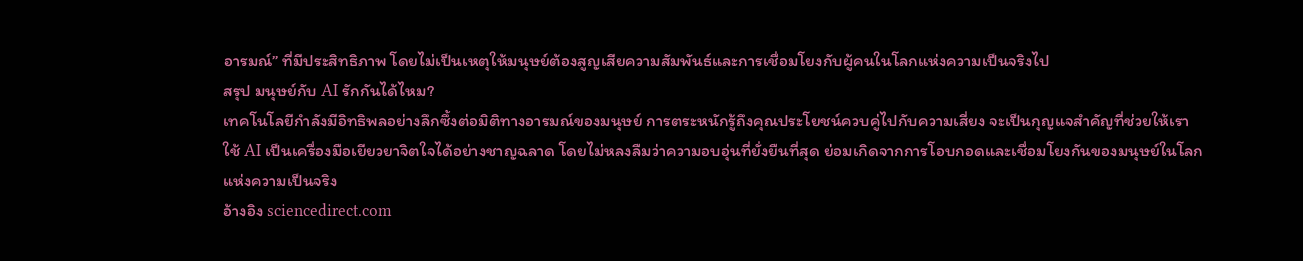อารมณ์” ที่มีประสิทธิภาพ โดยไม่เป็นเหตุให้มนุษย์ต้องสูญเสียความสัมพันธ์และการเชื่อมโยงกับผู้คนในโลกแห่งความเป็นจริงไป
สรุป มนุษย์กับ AI รักกันได้ไหม?
เทคโนโลยีกำลังมีอิทธิพลอย่างลึกซึ้งต่อมิติทางอารมณ์ของมนุษย์ การตระหนักรู้ถึงคุณประโยชน์ควบคู่ไปกับความเสี่ยง จะเป็นกุญแจสำคัญที่ช่วยให้เราใช้ AI เป็นเครื่องมือเยียวยาจิตใจได้อย่างชาญฉลาด โดยไม่หลงลืมว่าความอบอุ่นที่ยั่งยืนที่สุด ย่อมเกิดจากการโอบกอดและเชื่อมโยงกันของมนุษย์ในโลกแห่งความเป็นจริง
อ้างอิง sciencedirect.com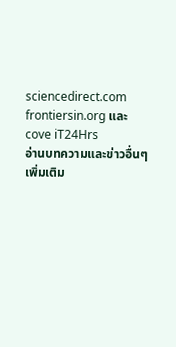sciencedirect.com frontiersin.org และ cove iT24Hrs
อ่านบทความและข่าวอื่นๆเพิ่มเติม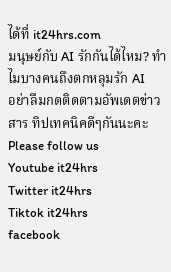ได้ที่ it24hrs.com
มนุษย์กับ AI รักกันได้ไหม? ทำไมบางคนถึงตกหลุมรัก AI
อย่าลืมกดติดตามอัพเดตข่าวสาร ทิปเทคนิคดีๆกันนะคะ Please follow us
Youtube it24hrs
Twitter it24hrs
Tiktok it24hrs
facebook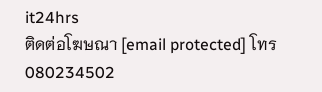it24hrs
ติดต่อโฆษณา [email protected] โทร 080234502